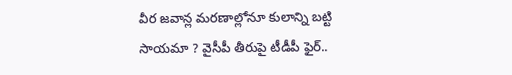వీర జవాన్ల మరణాల్లోనూ కులాన్ని బట్టి సాయమా ? వైసీపీ తీరుపై టీడీపీ ఫైర్..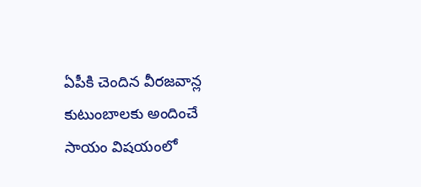ఏపీకి చెందిన వీరజవాన్ల కుటుంబాలకు అందించే సాయం విషయంలో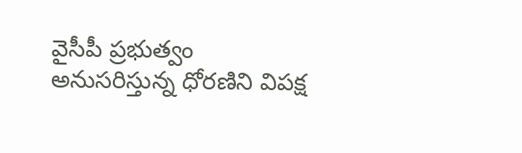వైసీపీ ప్రభుత్వం అనుసరిస్తున్న ధోరణిని విపక్ష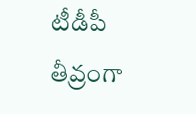టీడీపీ తీవ్రంగా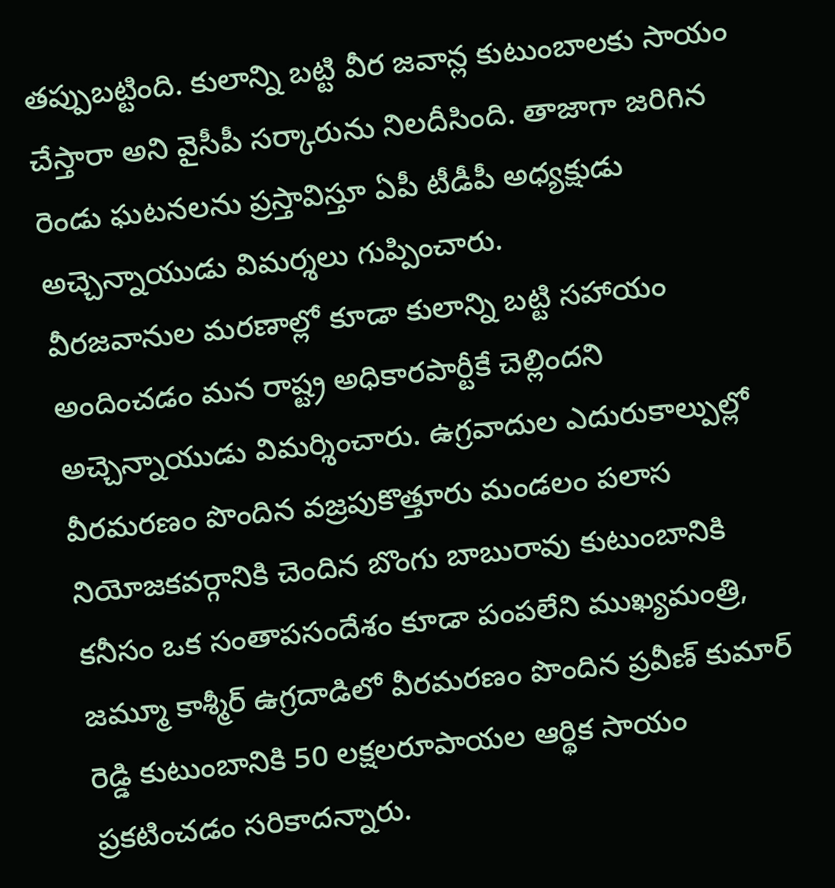తప్పుబట్టింది. కులాన్ని బట్టి వీర జవాన్ల కుటుంబాలకు సాయం చేస్తారా అని వైసీపీ సర్కారును నిలదీసింది. తాజాగా జరిగిన రెండు ఘటనలను ప్రస్తావిస్తూ ఏపీ టీడీపీ అధ్యక్షుడు అచ్చెన్నాయుడు విమర్శలు గుప్పించారు.
వీరజవానుల మరణాల్లో కూడా కులాన్ని బట్టి సహాయం అందించడం మన రాష్ట్ర అధికారపార్టీకే చెల్లిందని అచ్చెన్నాయుడు విమర్శించారు. ఉగ్రవాదుల ఎదురుకాల్పుల్లో వీరమరణం పొందిన వజ్రపుకొత్తూరు మండలం పలాస నియోజకవర్గానికి చెందిన బొంగు బాబురావు కుటుంబానికి కనీసం ఒక సంతాపసందేశం కూడా పంపలేని ముఖ్యమంత్రి, జమ్మూ కాశ్మీర్ ఉగ్రదాడిలో వీరమరణం పొందిన ప్రవీణ్ కుమార్ రెడ్డి కుటుంబానికి 50 లక్షలరూపాయల ఆర్థిక సాయం ప్రకటించడం సరికాదన్నారు.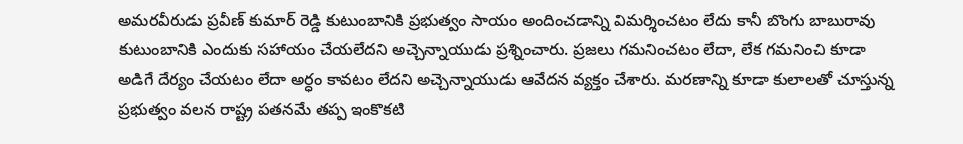అమరవీరుడు ప్రవీణ్ కుమార్ రెడ్డి కుటుంబానికి ప్రభుత్వం సాయం అందించడాన్ని విమర్శించటం లేదు కానీ బొంగు బాబురావు కుటుంబానికి ఎందుకు సహాయం చేయలేదని అచ్చెన్నాయుడు ప్రశ్నించారు. ప్రజలు గమనించటం లేదా, లేక గమనించి కూడా అడిగే దేర్యం చేయటం లేదా అర్ధం కావటం లేదని అచ్చెన్నాయుడు ఆవేదన వ్యక్తం చేశారు. మరణాన్ని కూడా కులాలతో చూస్తున్న ప్రభుత్వం వలన రాష్ట్ర పతనమే తప్ప ఇంకొకటి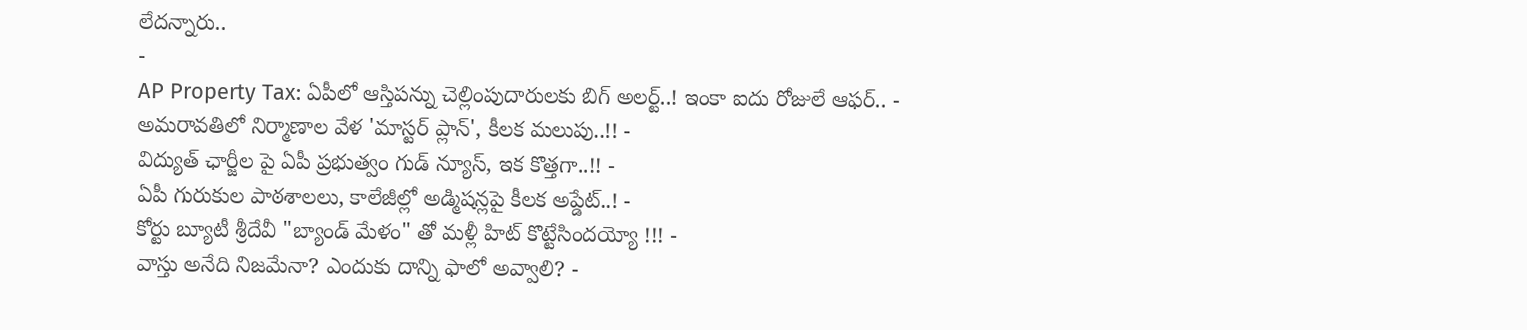లేదన్నారు..
-
AP Property Tax: ఏపీలో ఆస్తిపన్ను చెల్లింపుదారులకు బిగ్ అలర్ట్..! ఇంకా ఐదు రోజులే ఆఫర్.. -
అమరావతిలో నిర్మాణాల వేళ 'మాస్టర్ ప్లాన్', కీలక మలుపు..!! -
విద్యుత్ ఛార్జీల పై ఏపీ ప్రభుత్వం గుడ్ న్యూస్, ఇక కొత్తగా..!! -
ఏపీ గురుకుల పాఠశాలలు, కాలేజీల్లో అడ్మిషన్లపై కీలక అప్డేట్..! -
కోర్టు బ్యూటీ శ్రీదేవీ "బ్యాండ్ మేళం" తో మళ్లీ హిట్ కొట్టేసిందయ్యో !!! -
వాస్తు అనేది నిజమేనా? ఎందుకు దాన్ని ఫాలో అవ్వాలి? -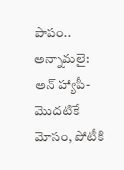పాపం.. అన్నామలై: అన్ హ్యాపీ- మొదటికే మోసం, పోటీకి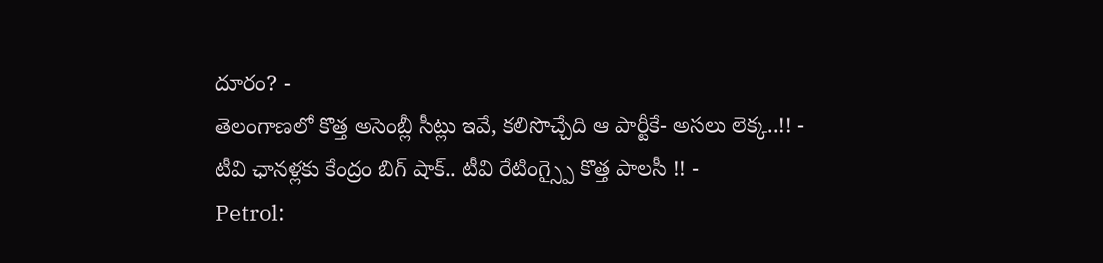దూరం? -
తెలంగాణలో కొత్త అసెంబ్లీ సీట్లు ఇవే, కలిసొచ్చేది ఆ పార్టీకే- అసలు లెక్క..!! -
టీవి ఛానళ్లకు కేంద్రం బిగ్ షాక్.. టీవి రేటింగ్స్పై కొత్త పాలసీ !! -
Petrol: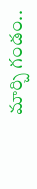మార్చి గండం..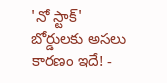'నో స్టాక్' బోర్డులకు అసలు కారణం ఇదే! -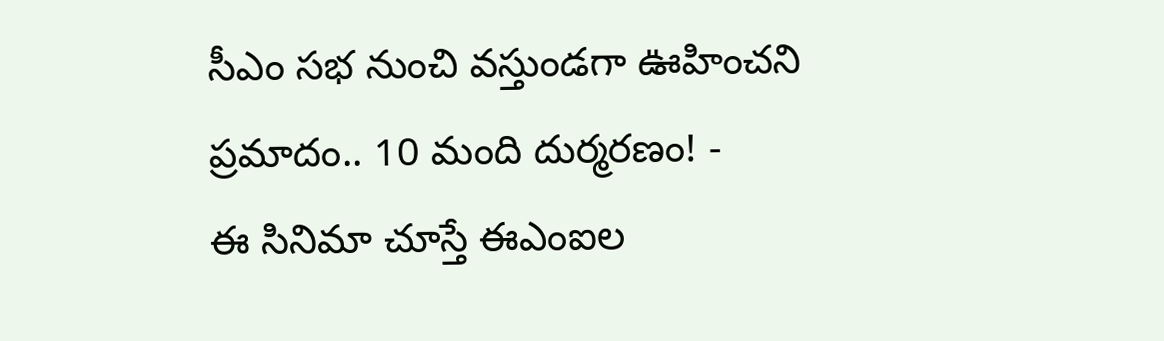సీఎం సభ నుంచి వస్తుండగా ఊహించని ప్రమాదం.. 10 మంది దుర్మరణం! -
ఈ సినిమా చూస్తే ఈఎంఐల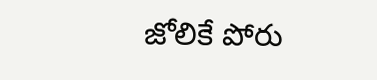జోలికే పోరు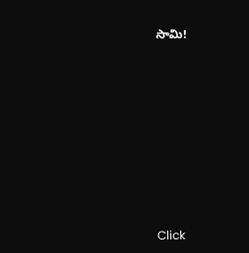సామి!











Click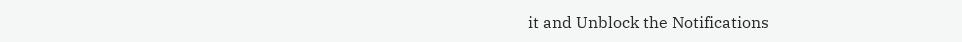it and Unblock the Notifications